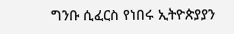ግንቡ ሲፈርስ የነበሩ ኢትዮጵያያን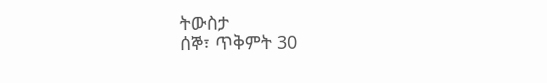ትውስታ
ሰኞ፣ ጥቅምት 30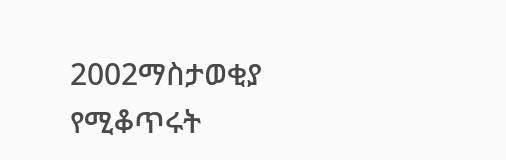2002ማስታወቂያ
የሚቆጥሩት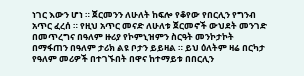ነገር እውን ሆነ ። ጀርመንን ለሁለት ከፍሎ የቆየው የበርሊን የግንብ አጥር ፈረሰ ። የዚህ አጥር መናድ ለሁለቱ ጀርመኖች ውህደት መንገድ በመጥረግና በዓለም ዙሪያ የኮምኒዝምን ስርዓት መንኮታኮት በማፋጠን በዓለም ታሪክ ልዩ ቦታን ይይዛል ። ይህ ዕለትም ዛሬ በርካታ የዓለም መሪዎች በተገኙበት በዋና ከተማይቱ በበርሊን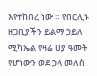እየተከበረ ነው ። የበርሊኑ ዘጋቢያችን ይልማ ኃይለ ሚካኤል የዛሬ ሀያ ዓመት የሆነውን ወደ ኃላ መለስ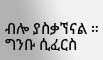ብሎ ያስቃኘናል ። ግንቡ ሲፈርስ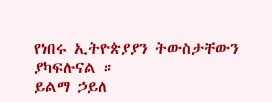የነበሩ ኢትዮጵያያን ትውስታቸውን ያካፍሉናል ።
ይልማ ኃይለ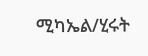ሚካኤል/ሂሩት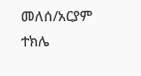መለሰ/አርያም ተክሌ